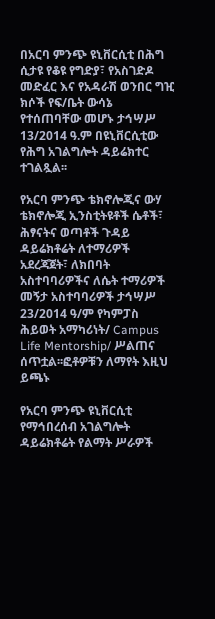በአርባ ምንጭ ዩኒቨርሲቲ በሕግ ሲታዩ የቆዩ የግድያ፣ የአስገድዶ መድፈር እና የአዳራሽ ወንበር ግዢ ክሶች የፍ/ቤት ውሳኔ የተሰጠባቸው መሆኑ ታኅሣሥ 13/2014 ዓ.ም በዩኒቨርሲቲው የሕግ አገልግሎት ዳይሬክተር ተገልጿል፡፡

የአርባ ምንጭ ቴክኖሎጂና ውሃ ቴክኖሎጂ ኢንስቲትዩቶች ሴቶች፣ ሕፃናትና ወጣቶች ጉዳይ ዳይሬክቶሬት ለተማሪዎች አደረጃጀት፣ ለክበባት አስተባባሪዎችና ለሴት ተማሪዎች መኝታ አስተባባሪዎች ታኅሣሥ 23/2014 ዓ/ም የካምፓስ ሕይወት አማካሪነት/ Campus Life Mentorship/ ሥልጠና ሰጥቷል፡፡ፎቶዎቹን ለማየት እዚህ ይጫኑ

የአርባ ምንጭ ዩኒቨርሲቲ የማኅበረሰብ አገልግሎት ዳይሬክቶሬት የልማት ሥራዎች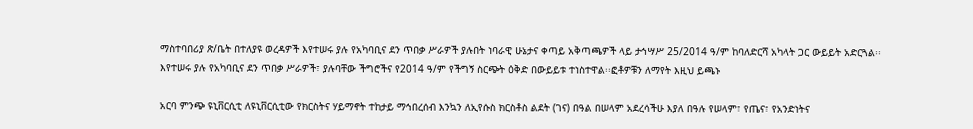ማስተባበሪያ ጽ/ቤት በተለያዩ ወረዳዎች እየተሠሩ ያሉ የአካባቢና ደን ጥበቃ ሥራዎች ያሉበት ነባራዊ ሁኔታና ቀጣይ አቅጣጫዎች ላይ ታኅሣሥ 25/2014 ዓ/ም ከባለድርሻ አካላት ጋር ውይይት አድርጓል፡፡ እየተሠሩ ያሉ የአካባቢና ደን ጥበቃ ሥራዎች፣ ያሉባቸው ችግሮችና የ2014 ዓ/ም የችግኝ ስርጭት ዕቅድ በውይይቱ ተነስተዋል፡፡ፎቶዎቹን ለማየት እዚህ ይጫኑ

አርባ ምንጭ ዩኒቨርሲቲ ለዩኒቨርሲቲው የክርስትና ሃይማኖት ተከታይ ማኅበረሰብ እንኳን ለኢየሱስ ክርስቶስ ልደት (ገና) በዓል በሠላም አደረሳችሁ እያለ በዓሉ የሠላም፣ የጤና፣ የአንድነትና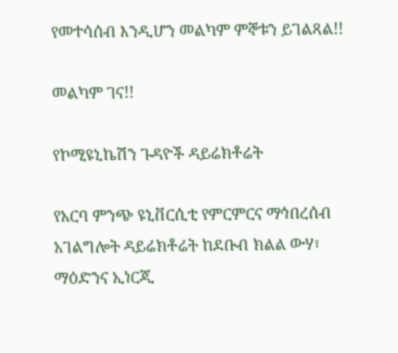የመተሳሰብ እንዲሆን መልካም ምኞቱን ይገልጻል!!

መልካም ገና!!

የኮሚዩኒኬሽን ጉዳዮች ዳይሬክቶሬት

የአርባ ምንጭ ዩኒቨርሲቲ የምርምርና ማኅበረሰብ አገልግሎት ዳይሬክቶሬት ከደቡብ ክልል ውሃ፣ ማዕድንና ኢነርጂ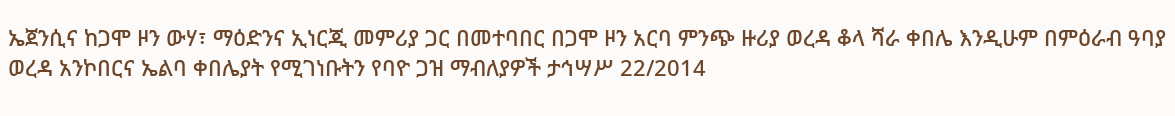ኤጀንሲና ከጋሞ ዞን ውሃ፣ ማዕድንና ኢነርጂ መምሪያ ጋር በመተባበር በጋሞ ዞን አርባ ምንጭ ዙሪያ ወረዳ ቆላ ሻራ ቀበሌ እንዲሁም በምዕራብ ዓባያ ወረዳ አንኮበርና ኤልባ ቀበሌያት የሚገነቡትን የባዮ ጋዝ ማብለያዎች ታኅሣሥ 22/2014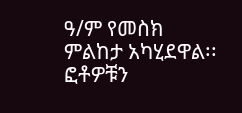ዓ/ም የመስክ ምልከታ አካሂደዋል፡፡ፎቶዎቹን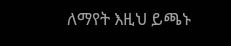ለማየት እዚህ ይጫኑ